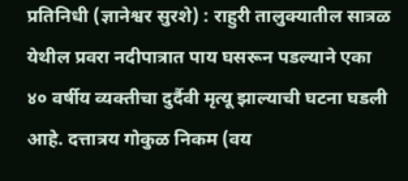प्रतिनिधी (ज्ञानेश्वर सुरशे) : राहुरी तालुक्यातील सात्रळ येथील प्रवरा नदीपात्रात पाय घसरून पडल्याने एका ४० वर्षीय व्यक्तीचा दुर्दैवी मृत्यू झाल्याची घटना घडली आहे. दत्तात्रय गोकुळ निकम (वय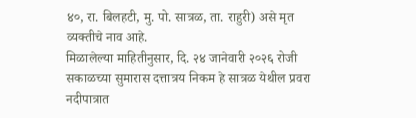४०, रा. बिलहटी, मु. पो. सात्रळ, ता. राहुरी) असे मृत व्यक्तीचे नाव आहे.
मिळालेल्या माहितीनुसार, दि. २४ जानेवारी २०२६ रोजी सकाळच्या सुमारास दत्तात्रय निकम हे सात्रळ येथील प्रवरा नदीपात्रात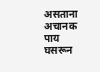असताना अचानक पाय घसरून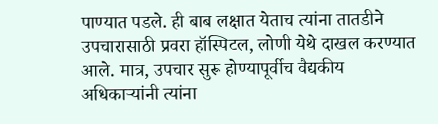पाण्यात पडले. ही बाब लक्षात येताच त्यांना तातडीने उपचारासाठी प्रवरा हॉस्पिटल, लोणी येथे दाखल करण्यात आले. मात्र, उपचार सुरू होण्यापूर्वीच वैद्यकीय अधिकाऱ्यांनी त्यांना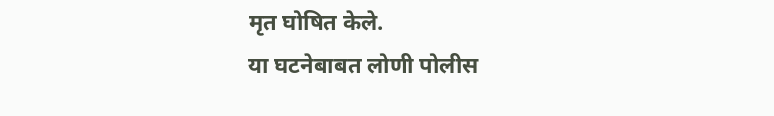मृत घोषित केले.
या घटनेबाबत लोणी पोलीस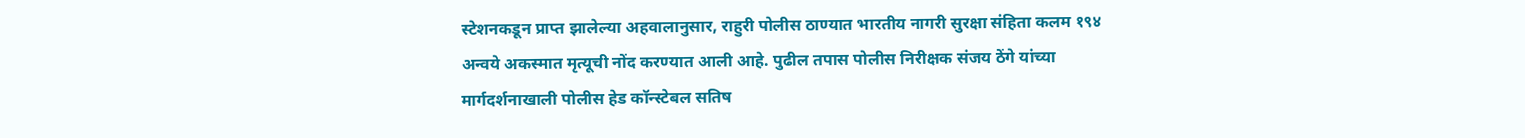स्टेशनकडून प्राप्त झालेल्या अहवालानुसार, राहुरी पोलीस ठाण्यात भारतीय नागरी सुरक्षा संहिता कलम १९४ अन्वये अकस्मात मृत्यूची नोंद करण्यात आली आहे. पुढील तपास पोलीस निरीक्षक संजय ठेंगे यांच्या मार्गदर्शनाखाली पोलीस हेड कॉन्स्टेबल सतिष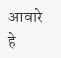आवारे हे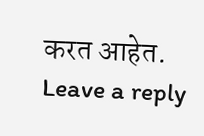करत आहेत.
Leave a reply